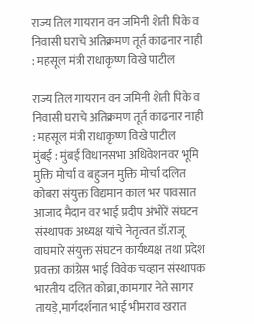राज्य तिल गायरान वन जमिनी शेती पिके व निवासी घराचे अतिक्रमण तूर्त काढनार नाही : महसूल मंत्री राधाकृष्ण विखे पाटील

राज्य तिल गायरान वन जमिनी शेती पिके व निवासी घराचे अतिक्रमण तूर्त काढनार नाही : महसूल मंत्री राधाकृष्ण विखे पाटील
मुंबई : मुंबई विधानसभा अधिवेशनवर भूमि मुक्ति मोर्चा व बहुजन मुक्ति मोर्चा दलित कोबरा संयुक्त विद्यमान काल भर पावसात आजाद मैदान वर भाई प्रदीप अंभोरें संघटन संस्थापक अध्यक्ष यांचे नेतृत्वत डॉ.राजू वाघमारे संयुक्त संघटन कार्यध्यक्ष तथा प्रदेश प्रवक्ता कांग्रेस भाई विवेक चव्हान संस्थापक भारतीय दलित कोब्रा,कामगार नेते सागर तायड़े,मार्गदर्शनात भाई भीमराव खरात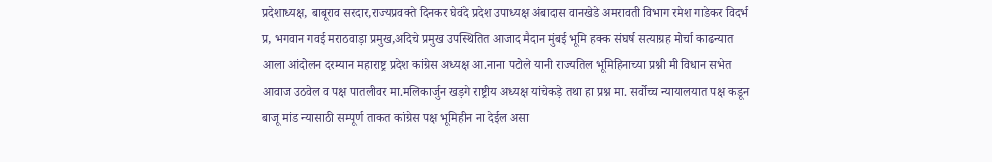प्रदेशाध्यक्ष, बाबूराव सरदार,राज्यप्रवक्ते दिनकर घेवंदे प्रदेश उपाध्यक्ष अंबादास वानखेडे अमरावती विभाग रमेश गाडेकर विदर्भ प्र, भगवान गवई मराठवाड़ा प्रमुख,अदिचे प्रमुख उपस्थितित आजाद मैदान मुंबई भूमि हक्क संघर्ष सत्याग्रह मोर्चा काढन्यात आला आंदोलन दरम्यान महाराष्ट्र प्रदेश कांग्रेस अध्यक्ष आ.नाना पटोले यानी राज्यतिल भूमिहिनाच्या प्रश्नी मी विधान सभेत आवाज उठवेल व पक्ष पातलीवर मा.मलिकार्जुन खड़गे राष्ट्रीय अध्यक्ष यांचेकड़े तथा हा प्रश्न मा. सर्वोच्च न्यायालयात पक्ष कडून बाजू मांड न्यासाठी सम्पूर्ण ताकत कांग्रेस पक्ष भूमिहीन ना देईल असा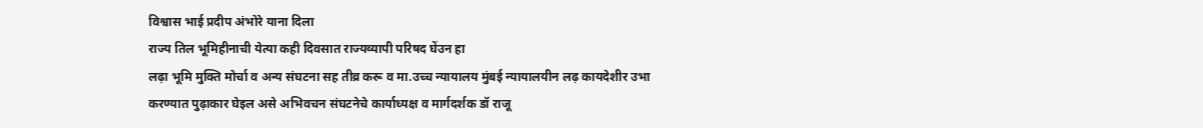विश्वास भाई प्रदीप अंभोरे याना दिला
राज्य तिल भूमिहीनाची येत्या कही दिवसात राज्यव्यापी परिषद घेंउन हा
लढ़ा भूमि मुक्ति मोर्चा व अन्य संघटना सह तीव्र करू व मा.उच्च न्यायालय मुंबई न्यायालयीन लढ़ कायदेशीर उभा
करण्यात पुढ़ाकार घेइल असे अभिवचन संघटनेचे कार्याध्यक्ष व मार्गदर्शक डॉ राजू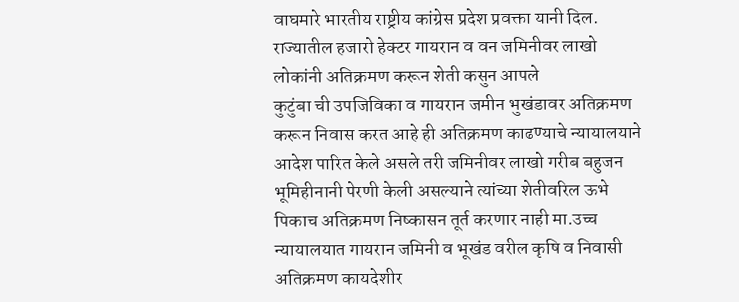वाघमारे भारतीय राष्ट्रीय कांग्रेस प्रदेश प्रवक्ता यानी दिल.
राज्यातील हजारो हेक्टर गायरान व वन जमिनीवर लाखो लोकांनी अतिक्रमण करून शेती कसुन आपले
कुटुंबा ची उपजिविका व गायरान जमीन भुखंडावर अतिक्रमण करून निवास करत आहे ही अतिक्रमण काढण्याचे न्यायालयाने आदेश पारित केले असले तरी जमिनीवर लाखो गरीब बहुजन भूमिहीनानी पेरणी केली असल्याने त्यांच्या शेतीवरिल ऊभे पिकाच अतिक्रमण निष्कासन तूर्त करणार नाही मा.उच्च न्यायालयात गायरान जमिनी व भूखंड वरील कृषि व निवासी अतिक्रमण कायदेशीर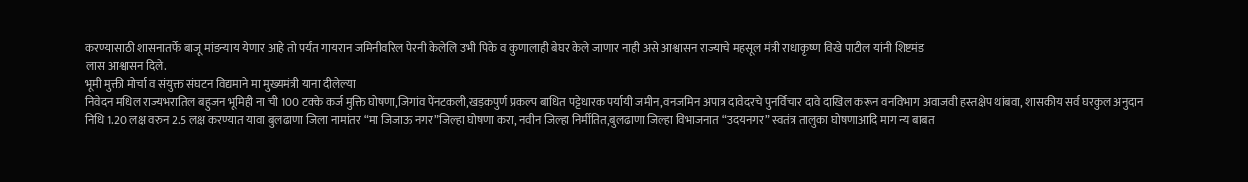करण्यासाठी शासनातर्फे बाजू मांडन्याय येणार आहे तो पर्यंत गायरान जमिनीवरिल पेरनी केलेलि उभी पिके व कुणालाही बेघर केले जाणार नाही असे आश्वासन राज्याचे महसूल मंत्री राधाकृष्ण विखे पाटील यांनी शिष्टमंड
लास आश्वासन दिले.
भूमी मुक्ती मोर्चा व संयुक्त संघटन विद्यमाने मा मुख्यमंत्री याना दीलेल्या
निवेदन मधिल राज्यभरातिल बहुजन भूमिही ना ची 100 टक्के कर्ज मुक्ति घोषणा,जिगांव पेंनटकली,खड़कपुर्ण प्रकल्प बाधित पट्टेधारक पर्यायी जमीन,वनजमिन अपात्र दावेदरचे पुनर्विचार दावे दाखिल करून वनविभाग अवाजवी हस्तक्षेप थांबवा, शासकीय सर्व घरकुल अनुदान निधि 1.20 लक्ष वरुन 2.5 लक्ष करण्यात यावा बुलढाणा जिला नामांतर “मा जिजाऊ नगर”जिल्हा घोषणा करा, नवीन जिल्हा निर्मीतित,बुलढाणा जिल्हा विभाजनात “उदयनगर” स्वतंत्र तालुका घोषणाआदि माग न्य बाबत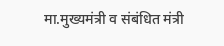मा.मुख्यमंत्री व संबंधित मंत्री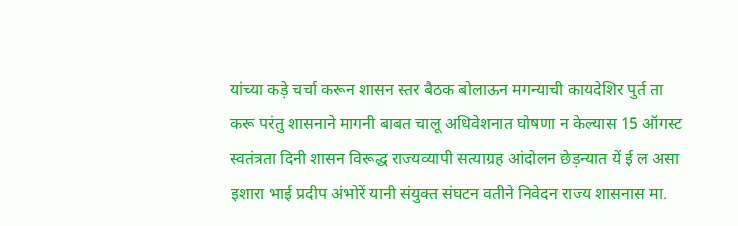यांच्या कड़े चर्चा करून शासन स्तर बैठक बोलाऊन मगन्याची कायदेशिर पुर्त ता
करू परंतु शासनाने मागनी बाबत चालू अधिवेशनात घोषणा न केल्यास 15 ऑगस्ट स्वतंत्रता दिनी शासन विरूद्ध राज्यव्यापी सत्याग्रह आंदोलन छेड़न्यात यें ई ल असा इशारा भाई प्रदीप अंभोरें यानी संयुक्त संघटन वतीने निवेदन राज्य शासनास मा.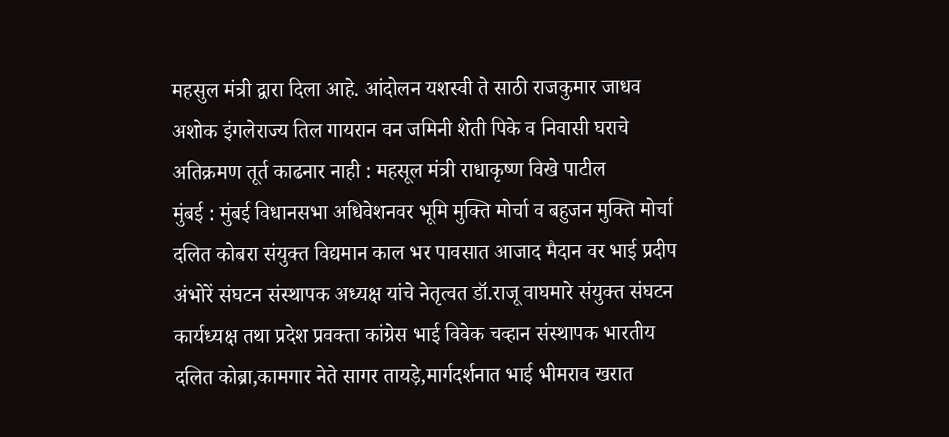महसुल मंत्री द्वारा दिला आहे. आंदोलन यशस्वी ते साठी राजकुमार जाधव अशोक इंगलेराज्य तिल गायरान वन जमिनी शेती पिके व निवासी घराचे अतिक्रमण तूर्त काढनार नाही : महसूल मंत्री राधाकृष्ण विखे पाटील
मुंबई : मुंबई विधानसभा अधिवेशनवर भूमि मुक्ति मोर्चा व बहुजन मुक्ति मोर्चा दलित कोबरा संयुक्त विद्यमान काल भर पावसात आजाद मैदान वर भाई प्रदीप अंभोरें संघटन संस्थापक अध्यक्ष यांचे नेतृत्वत डॉ.राजू वाघमारे संयुक्त संघटन कार्यध्यक्ष तथा प्रदेश प्रवक्ता कांग्रेस भाई विवेक चव्हान संस्थापक भारतीय दलित कोब्रा,कामगार नेते सागर तायड़े,मार्गदर्शनात भाई भीमराव खरात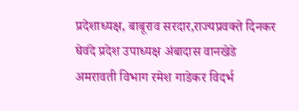प्रदेशाध्यक्ष, बाबूराव सरदार,राज्यप्रवक्ते दिनकर घेवंदे प्रदेश उपाध्यक्ष अंबादास वानखेडे अमरावती विभाग रमेश गाडेकर विदर्भ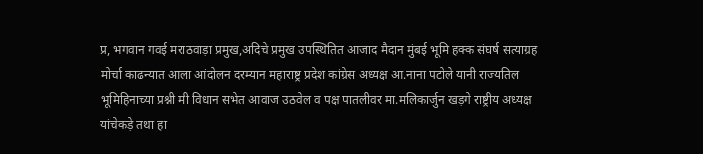प्र, भगवान गवई मराठवाड़ा प्रमुख,अदिचे प्रमुख उपस्थितित आजाद मैदान मुंबई भूमि हक्क संघर्ष सत्याग्रह मोर्चा काढन्यात आला आंदोलन दरम्यान महाराष्ट्र प्रदेश कांग्रेस अध्यक्ष आ.नाना पटोले यानी राज्यतिल भूमिहिनाच्या प्रश्नी मी विधान सभेत आवाज उठवेल व पक्ष पातलीवर मा.मलिकार्जुन खड़गे राष्ट्रीय अध्यक्ष यांचेकड़े तथा हा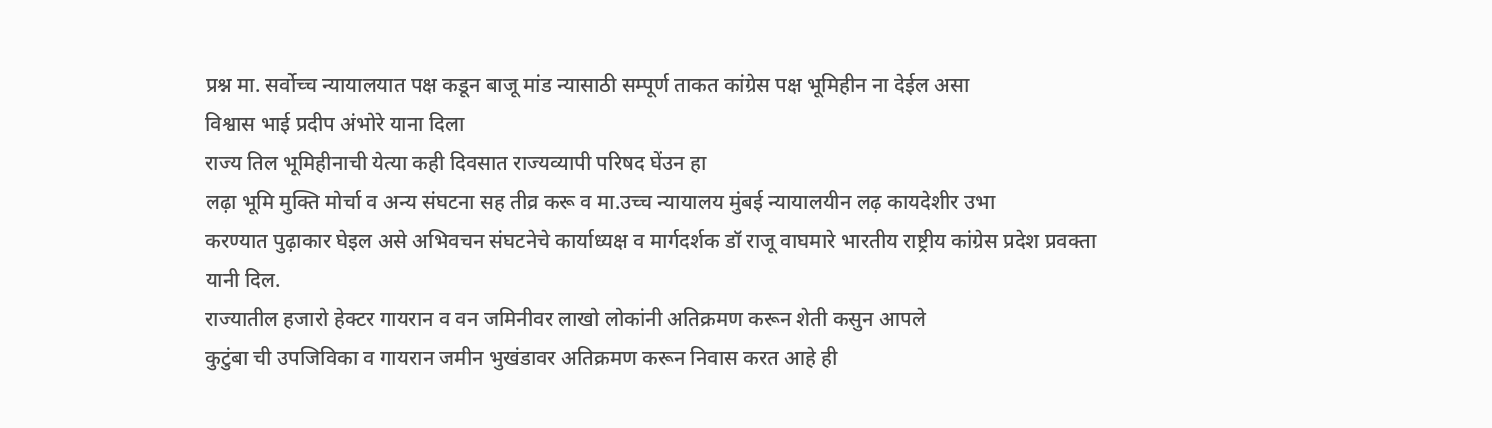प्रश्न मा. सर्वोच्च न्यायालयात पक्ष कडून बाजू मांड न्यासाठी सम्पूर्ण ताकत कांग्रेस पक्ष भूमिहीन ना देईल असा
विश्वास भाई प्रदीप अंभोरे याना दिला
राज्य तिल भूमिहीनाची येत्या कही दिवसात राज्यव्यापी परिषद घेंउन हा
लढ़ा भूमि मुक्ति मोर्चा व अन्य संघटना सह तीव्र करू व मा.उच्च न्यायालय मुंबई न्यायालयीन लढ़ कायदेशीर उभा
करण्यात पुढ़ाकार घेइल असे अभिवचन संघटनेचे कार्याध्यक्ष व मार्गदर्शक डॉ राजू वाघमारे भारतीय राष्ट्रीय कांग्रेस प्रदेश प्रवक्ता यानी दिल.
राज्यातील हजारो हेक्टर गायरान व वन जमिनीवर लाखो लोकांनी अतिक्रमण करून शेती कसुन आपले
कुटुंबा ची उपजिविका व गायरान जमीन भुखंडावर अतिक्रमण करून निवास करत आहे ही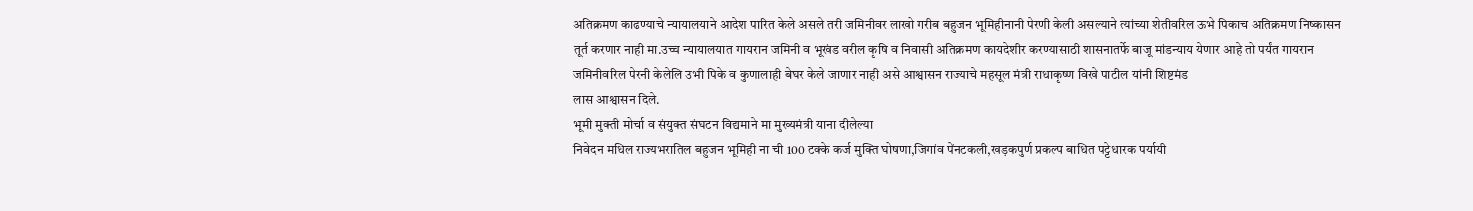अतिक्रमण काढण्याचे न्यायालयाने आदेश पारित केले असले तरी जमिनीवर लाखो गरीब बहुजन भूमिहीनानी पेरणी केली असल्याने त्यांच्या शेतीवरिल ऊभे पिकाच अतिक्रमण निष्कासन तूर्त करणार नाही मा.उच्च न्यायालयात गायरान जमिनी व भूखंड वरील कृषि व निवासी अतिक्रमण कायदेशीर करण्यासाठी शासनातर्फे बाजू मांडन्याय येणार आहे तो पर्यंत गायरान जमिनीवरिल पेरनी केलेलि उभी पिके व कुणालाही बेघर केले जाणार नाही असे आश्वासन राज्याचे महसूल मंत्री राधाकृष्ण विखे पाटील यांनी शिष्टमंड
लास आश्वासन दिले.
भूमी मुक्ती मोर्चा व संयुक्त संघटन विद्यमाने मा मुख्यमंत्री याना दीलेल्या
निवेदन मधिल राज्यभरातिल बहुजन भूमिही ना ची 100 टक्के कर्ज मुक्ति घोषणा,जिगांव पेंनटकली,खड़कपुर्ण प्रकल्प बाधित पट्टेधारक पर्यायी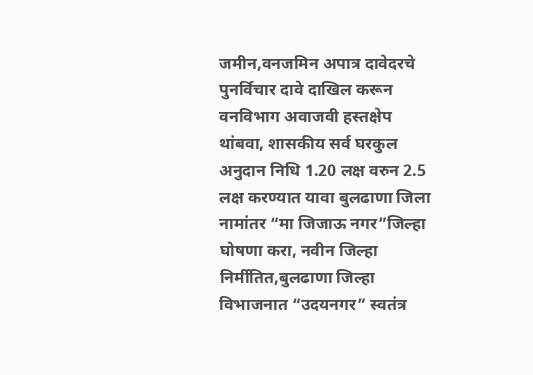जमीन,वनजमिन अपात्र दावेदरचे पुनर्विचार दावे दाखिल करून वनविभाग अवाजवी हस्तक्षेप थांबवा, शासकीय सर्व घरकुल अनुदान निधि 1.20 लक्ष वरुन 2.5 लक्ष करण्यात यावा बुलढाणा जिला नामांतर “मा जिजाऊ नगर”जिल्हा घोषणा करा, नवीन जिल्हा निर्मीतित,बुलढाणा जिल्हा विभाजनात “उदयनगर” स्वतंत्र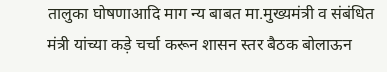तालुका घोषणाआदि माग न्य बाबत मा.मुख्यमंत्री व संबंधित मंत्री यांच्या कड़े चर्चा करून शासन स्तर बैठक बोलाऊन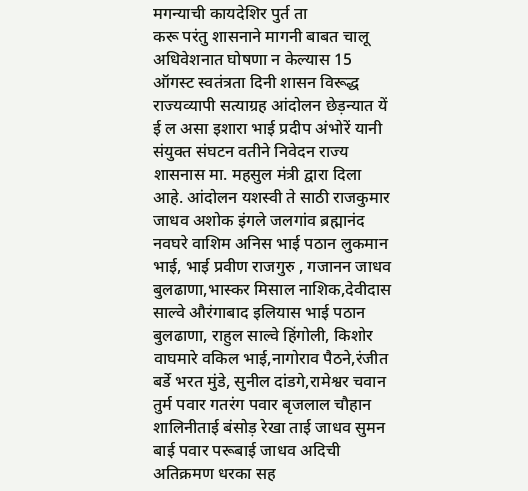मगन्याची कायदेशिर पुर्त ता
करू परंतु शासनाने मागनी बाबत चालू अधिवेशनात घोषणा न केल्यास 15 ऑगस्ट स्वतंत्रता दिनी शासन विरूद्ध राज्यव्यापी सत्याग्रह आंदोलन छेड़न्यात यें ई ल असा इशारा भाई प्रदीप अंभोरें यानी संयुक्त संघटन वतीने निवेदन राज्य शासनास मा. महसुल मंत्री द्वारा दिला आहे. आंदोलन यशस्वी ते साठी राजकुमार जाधव अशोक इंगले जलगांव ब्रह्मानंद नवघरे वाशिम अनिस भाई पठान लुकमान भाई, भाई प्रवीण राजगुरु , गजानन जाधव बुलढाणा,भास्कर मिसाल नाशिक,देवीदास साल्वे औरंगाबाद इलियास भाई पठान बुलढाणा, राहुल साल्वे हिंगोली, किशोर वाघमारे वकिल भाई,नागोराव पैठने,रंजीत बर्डे भरत मुंडे, सुनील दांडगे,रामेश्वर चवान तुर्म पवार गतरंग पवार बृजलाल चौहान शालिनीताई बंसोड़ रेखा ताई जाधव सुमन बाई पवार परूबाई जाधव अदिची अतिक्रमण धरका सह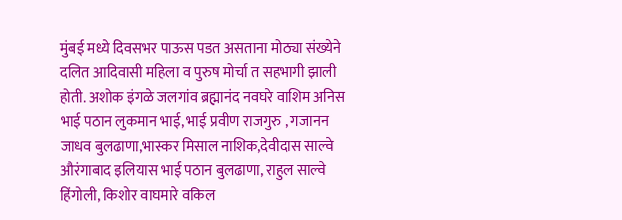मुंबई मध्ये दिवसभर पाऊस पडत असताना मोठ्या संख्येने दलित आदिवासी महिला व पुरुष मोर्चा त सहभागी झाली होती. अशोक इंगळे जलगांव ब्रह्मानंद नवघरे वाशिम अनिस भाई पठान लुकमान भाई, भाई प्रवीण राजगुरु , गजानन जाधव बुलढाणा,भास्कर मिसाल नाशिक,देवीदास साल्वे औरंगाबाद इलियास भाई पठान बुलढाणा, राहुल साल्वे हिंगोली, किशोर वाघमारे वकिल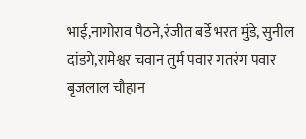भाई,नागोराव पैठने,रंजीत बर्डे भरत मुंडे, सुनील दांडगे,रामेश्वर चवान तुर्म पवार गतरंग पवार बृजलाल चौहान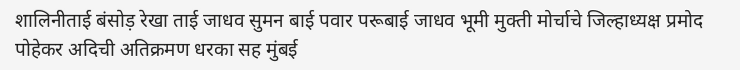शालिनीताई बंसोड़ रेखा ताई जाधव सुमन बाई पवार परूबाई जाधव भूमी मुक्ती मोर्चाचे जिल्हाध्यक्ष प्रमोद पोहेकर अदिची अतिक्रमण धरका सह मुंबई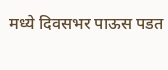मध्ये दिवसभर पाऊस पडत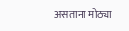असताना मोठ्या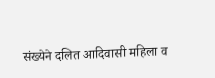संख्येने दलित आदिवासी महिला व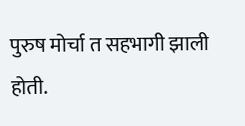पुरुष मोर्चा त सहभागी झाली होती.